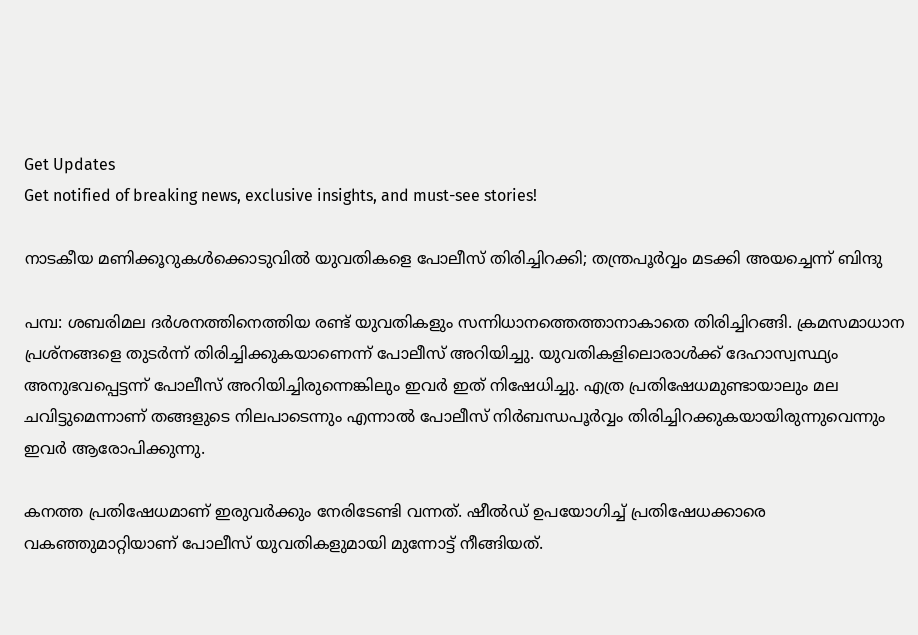Get Updates
Get notified of breaking news, exclusive insights, and must-see stories!

നാടകീയ മണിക്കൂറുകൾക്കൊടുവിൽ യുവതികളെ പോലീസ് തിരിച്ചിറക്കി; തന്ത്രപൂർവ്വം മടക്കി അയച്ചെന്ന് ബിന്ദു

പമ്പ: ശബരിമല ദർശനത്തിനെത്തിയ രണ്ട് യുവതികളും സന്നിധാനത്തെത്താനാകാതെ തിരിച്ചിറങ്ങി. ക്രമസമാധാന പ്രശ്നങ്ങളെ തുടർന്ന് തിരിച്ചിക്കുകയാണെന്ന് പോലീസ് അറിയിച്ചു. യുവതികളിലൊരാൾക്ക് ദേഹാസ്വസ്ഥ്യം അനുഭവപ്പെട്ടന്ന് പോലീസ് അറിയിച്ചിരുന്നെങ്കിലും ഇവർ ഇത് നിഷേധിച്ചു. എത്ര പ്രതിഷേധമുണ്ടായാലും മല ചവിട്ടുമെന്നാണ് തങ്ങളുടെ നിലപാടെന്നും എന്നാൽ പോലീസ് നിർബന്ധപൂർവ്വം തിരിച്ചിറക്കുകയായിരുന്നുവെന്നും ഇവർ ആരോപിക്കുന്നു.

കനത്ത പ്രതിഷേധമാണ് ഇരുവർക്കും നേരിടേണ്ടി വന്നത്. ഷീൽഡ് ഉപയോഗിച്ച് പ്രതിഷേധക്കാരെ വകഞ്ഞുമാറ്റിയാണ് പോലീസ് യുവതികളുമായി മുന്നോട്ട് നീങ്ങിയത്.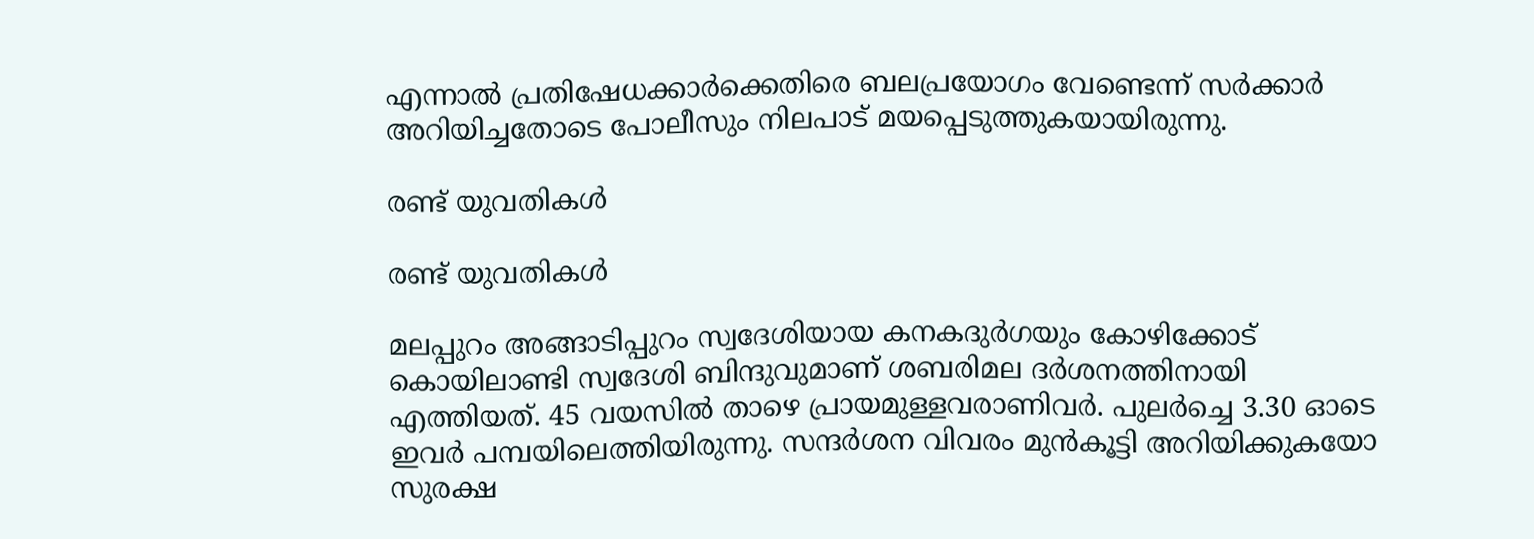എന്നാൽ പ്രതിഷേധക്കാർക്കെതിരെ ബലപ്രയോഗം വേണ്ടെന്ന് സർക്കാർ അറിയിച്ചതോടെ പോലീസും നിലപാട് മയപ്പെടുത്തുകയായിരുന്നു.

രണ്ട് യുവതികൾ

രണ്ട് യുവതികൾ

മലപ്പുറം അങ്ങാടിപ്പുറം സ്വദേശിയായ കനകദുർഗയും കോഴിക്കോട് കൊയിലാണ്ടി സ്വദേശി ബിന്ദുവുമാണ് ശബരിമല ദർശനത്തിനായി എത്തിയത്. 45 വയസിൽ താഴെ പ്രായമുള്ളവരാണിവർ. പുലർച്ചെ 3.30 ഓടെ ഇവർ പമ്പയിലെത്തിയിരുന്നു. സന്ദർശന വിവരം മുൻകൂട്ടി അറിയിക്കുകയോ സുരക്ഷ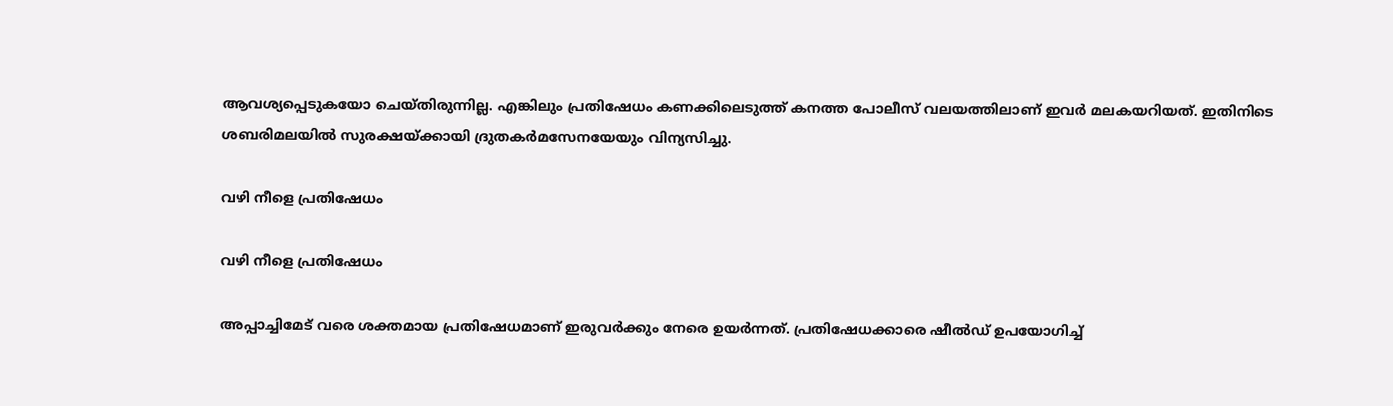ആവശ്യപ്പെടുകയോ ചെയ്തിരുന്നില്ല. എങ്കിലും പ്രതിഷേധം കണക്കിലെടുത്ത് കനത്ത പോലീസ് വലയത്തിലാണ് ഇവർ മലകയറിയത്. ഇതിനിടെ ശബരിമലയിൽ സുരക്ഷയ്ക്കായി ദ്രുതകർമസേനയേയും വിന്യസിച്ചു.

വഴി നീളെ പ്രതിഷേധം

വഴി നീളെ പ്രതിഷേധം

അപ്പാച്ചിമേട് വരെ ശക്തമായ പ്രതിഷേധമാണ് ഇരുവർക്കും നേരെ ഉയർന്നത്. പ്രതിഷേധക്കാരെ ഷീൽഡ് ഉപയോഗിച്ച്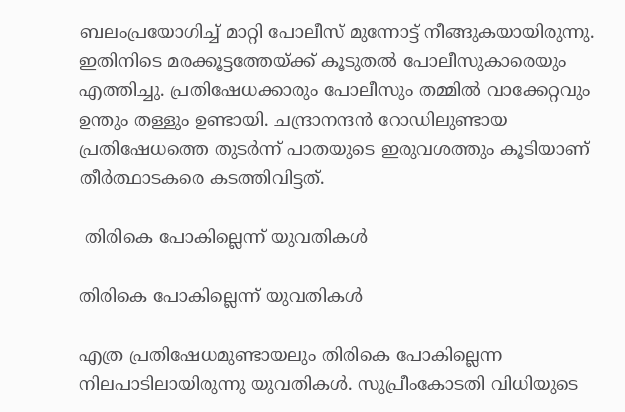ബലംപ്രയോഗിച്ച് മാറ്റി പോലീസ് മുന്നോട്ട് നീങ്ങുകയായിരുന്നു. ഇതിനിടെ മരക്കൂട്ടത്തേയ്ക്ക് കൂടുതൽ പോലീസുകാരെയും എത്തിച്ചു. പ്രതിഷേധക്കാരും പോലീസും തമ്മിൽ വാക്കേറ്റവും ഉന്തും തള്ളും ഉണ്ടായി. ചന്ദ്രാനന്ദൻ റോഡിലുണ്ടായ പ്രതിഷേധത്തെ തുടർന്ന് പാതയുടെ ഇരുവശത്തും കൂടിയാണ് തീർത്ഥാടകരെ കടത്തിവിട്ടത്.

 തിരികെ പോകില്ലെന്ന് യുവതികൾ

തിരികെ പോകില്ലെന്ന് യുവതികൾ

എത്ര പ്രതിഷേധമുണ്ടായലും തിരികെ പോകില്ലെന്ന നിലപാടിലായിരുന്നു യുവതികൾ. സുപ്രീംകോടതി വിധിയുടെ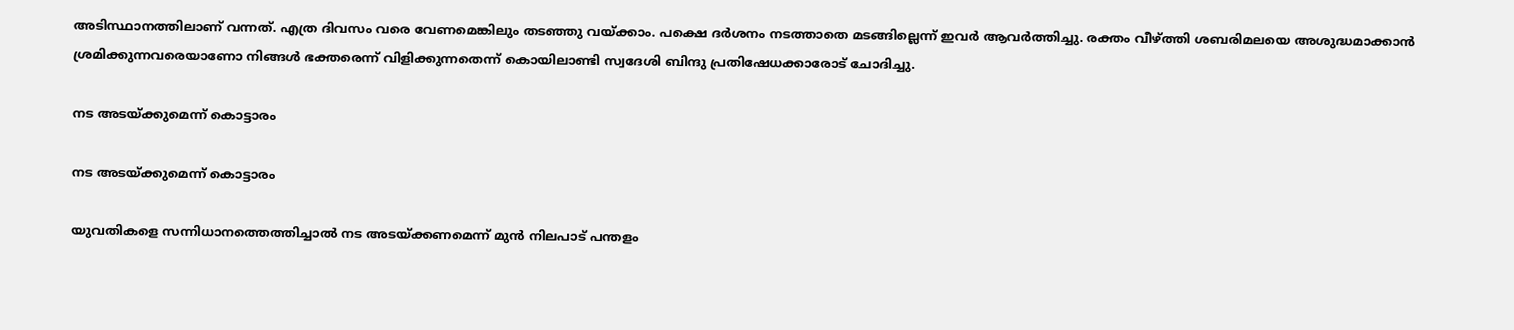അടിസ്ഥാനത്തിലാണ് വന്നത്. എത്ര ദിവസം വരെ വേണമെങ്കിലും തടഞ്ഞു വയ്ക്കാം. പക്ഷെ ദർശനം നടത്താതെ മടങ്ങില്ലെന്ന് ഇവർ ആവർത്തിച്ചു. രക്തം വീഴ്ത്തി ശബരിമലയെ അശുദ്ധമാക്കാൻ ശ്രമിക്കുന്നവരെയാണോ നിങ്ങൾ ഭക്തരെന്ന് വിളിക്കുന്നതെന്ന് കൊയിലാണ്ടി സ്വദേശി ബിന്ദു പ്രതിഷേധക്കാരോട് ചോദിച്ചു.

നട അടയ്ക്കുമെന്ന് കൊട്ടാരം

നട അടയ്ക്കുമെന്ന് കൊട്ടാരം

യുവതികളെ സന്നിധാനത്തെത്തിച്ചാൽ നട അടയ്ക്കണമെന്ന് മുൻ നിലപാട് പന്തളം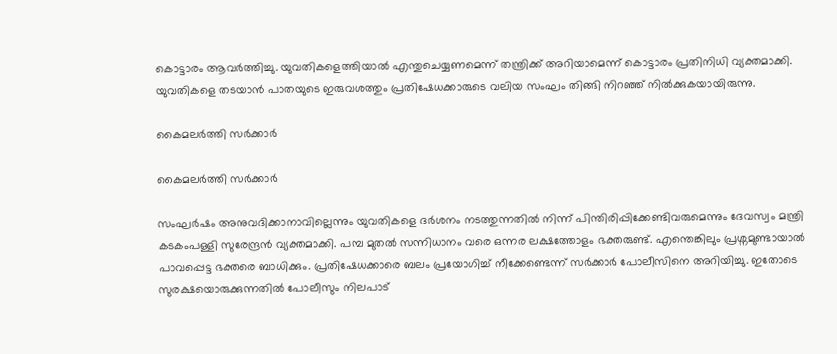കൊട്ടാരം ആവർത്തിച്ചു. യുവതികളെത്തിയാൽ എന്തുചെയ്യണമെന്ന് തന്ത്രിക്ക് അറിയാമെന്ന് കൊട്ടാരം പ്രതിനിധി വ്യക്തമാക്കി. യുവതികളെ തടയാൻ പാതയുടെ ഇരുവശത്തും പ്രതിഷേധക്കാരുടെ വലിയ സംഘം തിങ്ങി നിറഞ്ഞ് നിൽക്കുകയായിരുന്നു.

കൈമലർത്തി സർക്കാർ

കൈമലർത്തി സർക്കാർ

സംഘർഷം അനുവദിക്കാനാവില്ലെന്നും യുവതികളെ ദർശനം നടത്തുന്നതിൽ നിന്ന് പിന്തിരിപ്പിക്കേണ്ടിവരുമെന്നും ദേവസ്വം മന്ത്രി കടകംപള്ളി സുരേന്ദ്രൻ വ്യക്തമാക്കി. പമ്പ മുതൽ സന്നിധാനം വരെ ഒന്നര ലക്ഷത്തോളം ഭക്തരുണ്ട്. എന്തെങ്കിലും പ്രശ്നമുണ്ടായാൽ പാവപ്പെട്ട ഭക്തരെ ബാധിക്കും. പ്രതിഷേധക്കാരെ ബലം പ്രയോഗിച്ച് നീക്കേണ്ടെന്ന് സർക്കാർ പോലീസിനെ അറിയിച്ചു. ഇതോടെ സുരക്ഷയൊരുക്കുന്നതിൽ പോലീസും നിലപാട്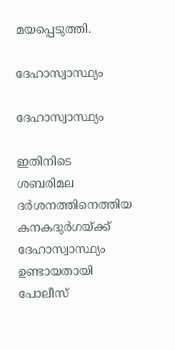മയപ്പെടുത്തി.

ദേഹാസ്വാസ്ഥ്യം

ദേഹാസ്വാസ്ഥ്യം

ഇതിനിടെ ശബരിമല ദർശനത്തിനെത്തിയ കനകദുർഗയ്ക്ക് ദേഹാസ്വാസ്ഥ്യം ഉണ്ടായതായി പോലീസ്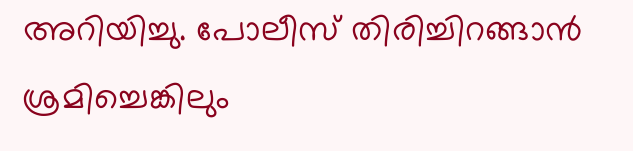അറിയിച്ചു. പോലീസ് തിരിച്ചിറങ്ങാൻ ശ്രമിച്ചെങ്കിലും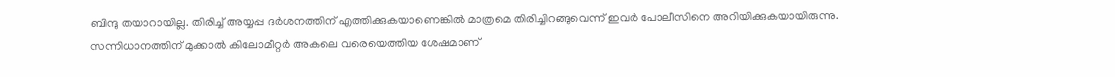ബിന്ദു തയാറായില്ല. തിരിച്ച് അയ്യപ്പ ദർശനത്തിന് എത്തിക്കുകയാണെങ്കിൽ മാത്രമെ തിരിച്ചിറങ്ങുവെന്ന് ഇവർ പോലീസിനെ അറിയിക്കുകയായിരുന്നു. സന്നിധാനത്തിന് മുക്കാൽ കിലോമീറ്റർ അകലെ വരെയെത്തിയ ശേഷമാണ്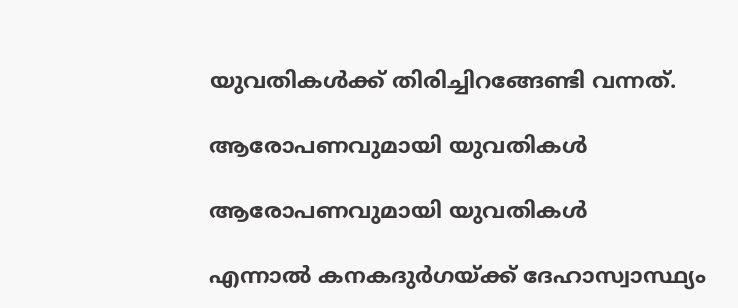യുവതികൾക്ക് തിരിച്ചിറങ്ങേണ്ടി വന്നത്.

ആരോപണവുമായി യുവതികൾ

ആരോപണവുമായി യുവതികൾ

എന്നാൽ കനകദുർഗയ്ക്ക് ദേഹാസ്വാസ്ഥ്യം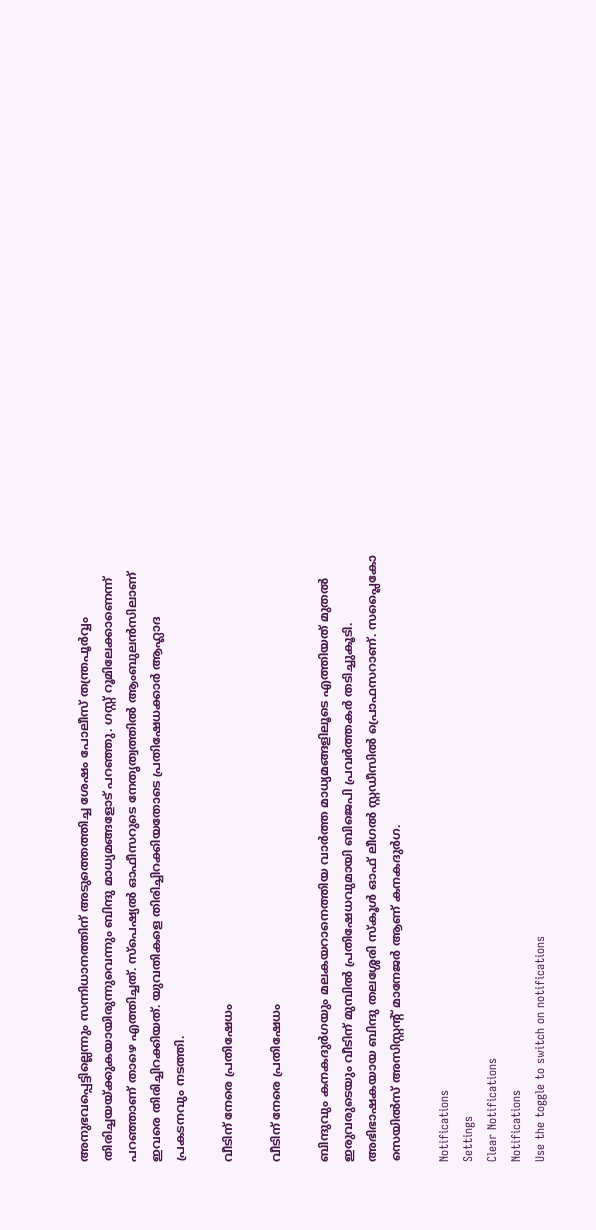അനുഭവപ്പെട്ടില്ലെന്നും സന്നിധാനത്തിന് അടുത്തെത്തിച്ച ശേഷം പോലീസ് തന്ത്രപൂർവ്വം തിരിച്ചയയ്ക്കുകയായിരുന്നുവെന്നും ബിന്ദു മാധ്യമങ്ങളോട് പറഞ്ഞു. ഗസ്റ്റ് റൂമിലേക്കാണെന്ന് പറഞ്ഞാണ് താഴെ എത്തിച്ചത്. സ്പെഷ്യൽ ഓഫീസറുടെ നേതൃത്വത്തിൽ ആംബുലൻസിലാണ് ഇവരെ തിരിച്ചിറക്കിയത്. യുവതികളെ തിരിച്ചിറക്കിയതോടെ പ്രതിഷേധക്കാർ ആഹ്ലാദ പ്രകടനവും നടത്തി.

വീടിന് നേരെ പ്രതിഷേധം

വീടിന് നേരെ പ്രതിഷേധം

ബിന്ദുവും കനകദുർഗയും മലകയറാനെത്തിയ വാർത്ത മാധ്യമങ്ങളിലൂടെ എത്തിയത് മുതൽ ഇരുവരുടെയും വീടിന് മുമ്പിൽ പ്രതിഷേധവുമായി ബിജെപി പ്രവർത്തകർ തടിച്ചുകൂടി. അഭിഭാഷകയായ ബിന്ദു തലശ്ശേരി സ്കൂൾ ഓഫ് ലീഗൽ സ്റ്റഡീസിൽ പ്രൊഫസറാണ്. സപ്ലൈകോ സെയിൽസ് അസിസ്റ്റന്റ് മാനേജർ ആണ് കനകദുർഗ.

Notifications
Settings
Clear Notifications
Notifications
Use the toggle to switch on notifications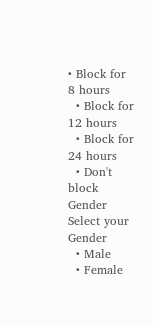• Block for 8 hours
  • Block for 12 hours
  • Block for 24 hours
  • Don't block
Gender
Select your Gender
  • Male
  • Female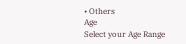• Others
Age
Select your Age Range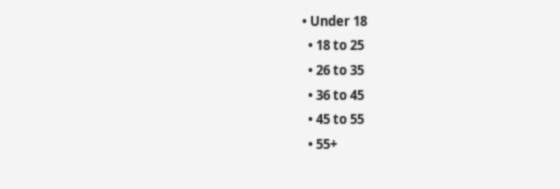• Under 18
  • 18 to 25
  • 26 to 35
  • 36 to 45
  • 45 to 55
  • 55+